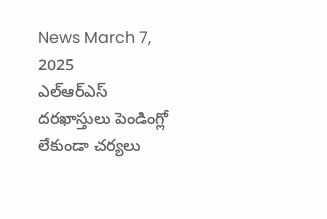News March 7, 2025
ఎల్ఆర్ఎస్ దరఖాస్తులు పెండింగ్లో లేకుండా చర్యలు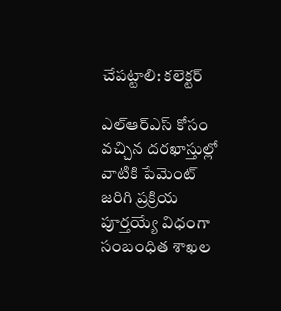చేపట్టాలి: కలెక్టర్

ఎల్ఆర్ఎస్ కోసం వచ్చిన దరఖాస్తుల్లో వాటికి పేమెంట్ జరిగి ప్రక్రియ పూర్తయ్యే విధంగా సంబంధిత శాఖల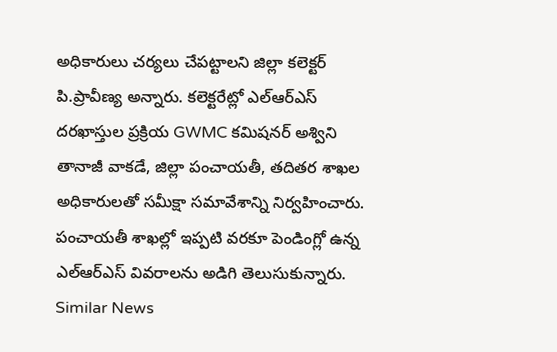అధికారులు చర్యలు చేపట్టాలని జిల్లా కలెక్టర్ పి.ప్రావీణ్య అన్నారు. కలెక్టరేట్లో ఎల్ఆర్ఎస్ దరఖాస్తుల ప్రక్రియ GWMC కమిషనర్ అశ్విని తానాజీ వాకడే, జిల్లా పంచాయతీ, తదితర శాఖల అధికారులతో సమీక్షా సమావేశాన్ని నిర్వహించారు. పంచాయతీ శాఖల్లో ఇప్పటి వరకూ పెండింగ్లో ఉన్న ఎల్ఆర్ఎస్ వివరాలను అడిగి తెలుసుకున్నారు.
Similar News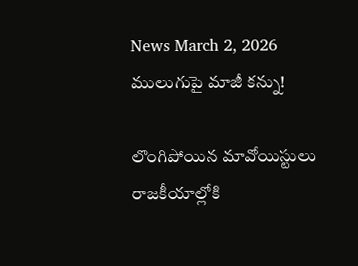News March 2, 2026
ములుగుపై మాజీ కన్ను!

లొంగిపోయిన మావోయిస్టులు రాజకీయాల్లోకి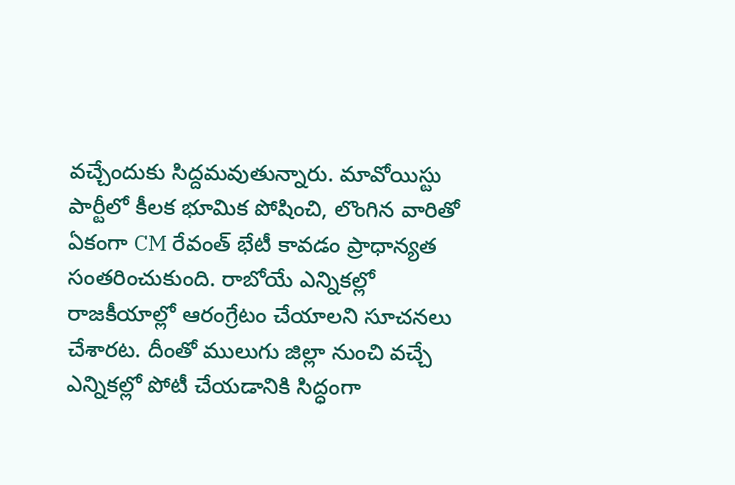వచ్చేందుకు సిద్దమవుతున్నారు. మావోయిస్టు పార్టీలో కీలక భూమిక పోషించి, లొంగిన వారితో ఏకంగా CM రేవంత్ భేటీ కావడం ప్రాధాన్యత సంతరించుకుంది. రాబోయే ఎన్నికల్లో రాజకీయాల్లో ఆరంగ్రేటం చేయాలని సూచనలు చేశారట. దీంతో ములుగు జిల్లా నుంచి వచ్చే ఎన్నికల్లో పోటీ చేయడానికి సిద్ధంగా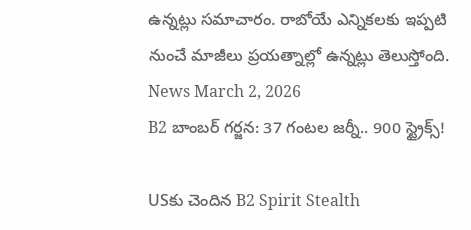ఉన్నట్లు సమాచారం. రాబోయే ఎన్నికలకు ఇప్పటి నుంచే మాజీలు ప్రయత్నాల్లో ఉన్నట్లు తెలుస్తోంది.
News March 2, 2026
B2 బాంబర్ గర్జన: 37 గంటల జర్నీ.. 900 స్ట్రైక్స్!

USకు చెందిన B2 Spirit Stealth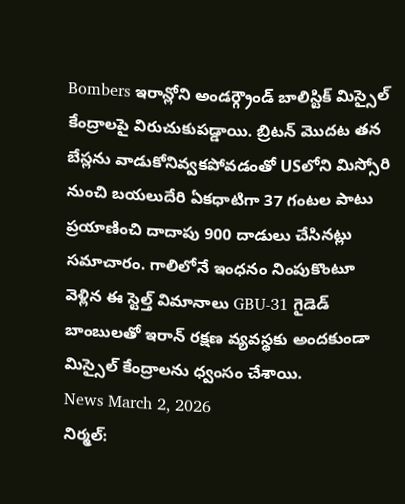Bombers ఇరాన్లోని అండర్గ్రౌండ్ బాలిస్టిక్ మిస్సైల్ కేంద్రాలపై విరుచుకుపడ్డాయి. బ్రిటన్ మొదట తన బేస్లను వాడుకోనివ్వకపోవడంతో USలోని మిస్సోరి నుంచి బయలుదేరి ఏకధాటిగా 37 గంటల పాటు ప్రయాణించి దాదాపు 900 దాడులు చేసినట్లు సమాచారం. గాలిలోనే ఇంధనం నింపుకొంటూ వెళ్లిన ఈ స్టెల్త్ విమానాలు GBU-31 గైడెడ్ బాంబులతో ఇరాన్ రక్షణ వ్యవస్థకు అందకుండా మిస్సైల్ కేంద్రాలను ధ్వంసం చేశాయి.
News March 2, 2026
నిర్మల్: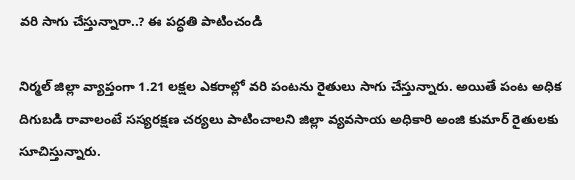వరి సాగు చేస్తున్నారా..? ఈ పద్ధతి పాటించండి

నిర్మల్ జిల్లా వ్యాప్తంగా 1.21 లక్షల ఎకరాల్లో వరి పంటను రైతులు సాగు చేస్తున్నారు. అయితే పంట అధిక దిగుబడి రావాలంటే సస్యరక్షణ చర్యలు పాటించాలని జిల్లా వ్యవసాయ అధికారి అంజి కుమార్ రైతులకు సూచిస్తున్నారు.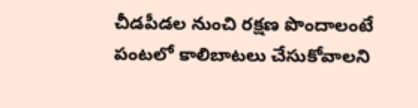చీడపీడల నుంచి రక్షణ పొందాలంటే పంటలో కాలిబాటలు చేసుకోవాలని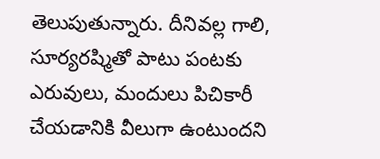తెలుపుతున్నారు. దీనివల్ల గాలి, సూర్యరష్మితో పాటు పంటకు ఎరువులు, మందులు పిచికారీ చేయడానికి వీలుగా ఉంటుందని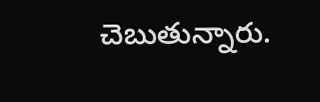చెబుతున్నారు.